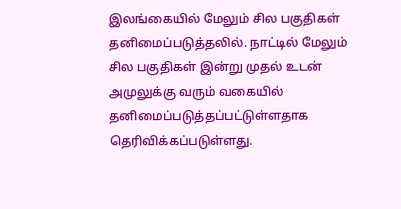இலங்கையில் மேலும் சில பகுதிகள் தனிமைப்படுத்தலில். நாட்டில் மேலும் சில பகுதிகள் இன்று முதல் உடன் அமுலுக்கு வரும் வகையில் தனிமைப்படுத்தப்பட்டுள்ளதாக தெரிவிக்கப்படுள்ளது.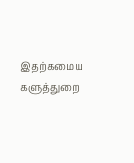இதற்கமைய களுத்துறை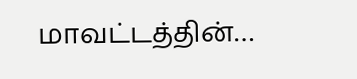மாவட்டத்தின்…